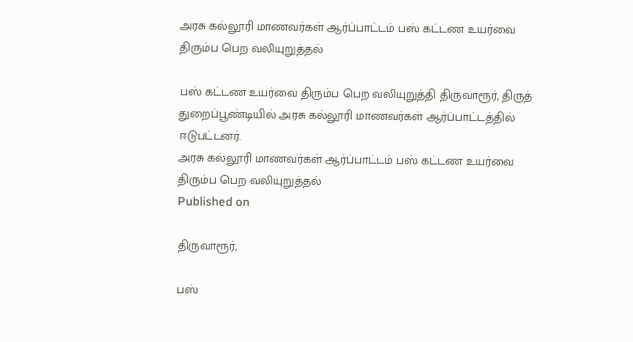அரசு கல்லூரி மாணவர்கள் ஆர்ப்பாட்டம் பஸ் கட்டண உயர்வை திரும்ப பெற வலியுறுத்தல்

பஸ் கட்டண உயர்வை திரும்ப பெற வலியுறுத்தி திருவாரூர், திருத் துறைப்பூண்டியில் அரசு கல்லூரி மாணவர்கள் ஆர்ப்பாட்டத்தில் ஈடுபட்டனர்.
அரசு கல்லூரி மாணவர்கள் ஆர்ப்பாட்டம் பஸ் கட்டண உயர்வை திரும்ப பெற வலியுறுத்தல்
Published on

திருவாரூர்,

பஸ்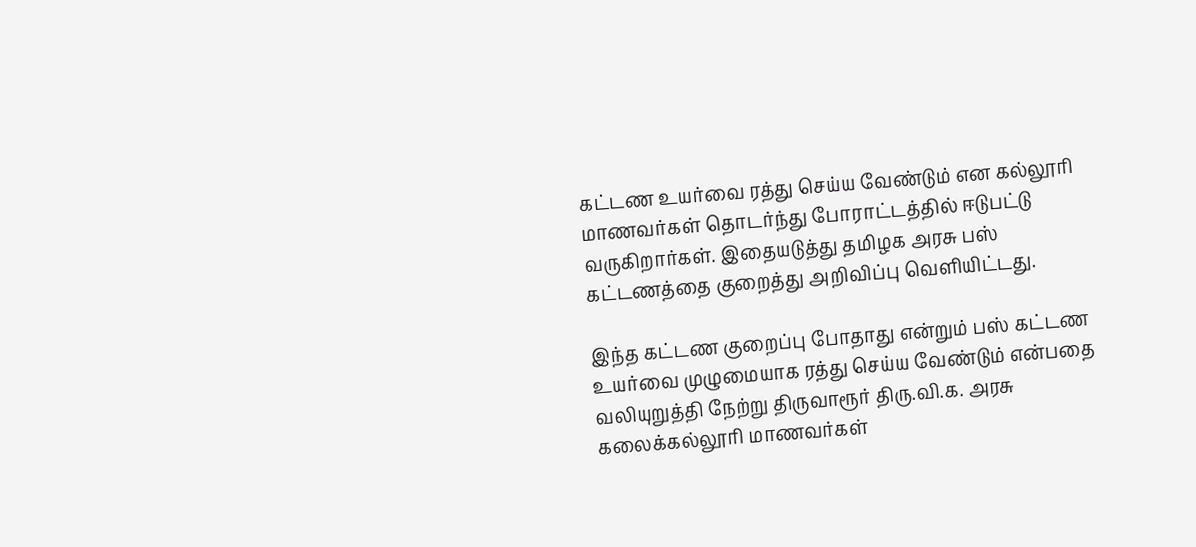கட்டண உயர்வை ரத்து செய்ய வேண்டும் என கல்லூரி மாணவர்கள் தொடர்ந்து போராட்டத்தில் ஈடுபட்டு வருகிறார்கள். இதையடுத்து தமிழக அரசு பஸ் கட்டணத்தை குறைத்து அறிவிப்பு வெளியிட்டது.

இந்த கட்டண குறைப்பு போதாது என்றும் பஸ் கட்டண உயர்வை முழுமையாக ரத்து செய்ய வேண்டும் என்பதை வலியுறுத்தி நேற்று திருவாரூர் திரு.வி.க. அரசு கலைக்கல்லூரி மாணவர்கள்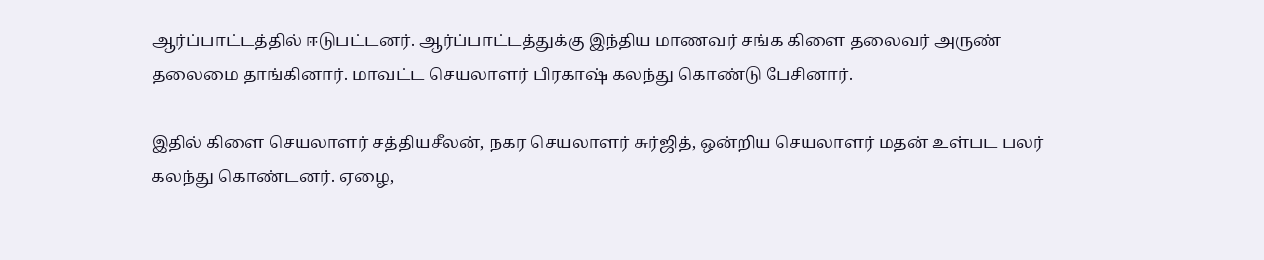ஆர்ப்பாட்டத்தில் ஈடுபட்டனர். ஆர்ப்பாட்டத்துக்கு இந்திய மாணவர் சங்க கிளை தலைவர் அருண் தலைமை தாங்கினார். மாவட்ட செயலாளர் பிரகாஷ் கலந்து கொண்டு பேசினார்.

இதில் கிளை செயலாளர் சத்தியசீலன், நகர செயலாளர் சுர்ஜித், ஒன்றிய செயலாளர் மதன் உள்பட பலர் கலந்து கொண்டனர். ஏழை,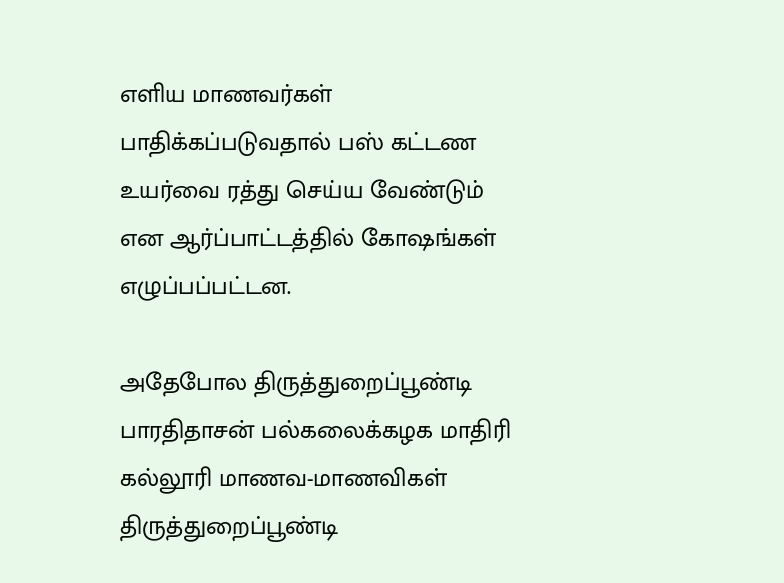எளிய மாணவர்கள் பாதிக்கப்படுவதால் பஸ் கட்டண உயர்வை ரத்து செய்ய வேண்டும் என ஆர்ப்பாட்டத்தில் கோஷங்கள் எழுப்பப்பட்டன.

அதேபோல திருத்துறைப்பூண்டி பாரதிதாசன் பல்கலைக்கழக மாதிரி கல்லூரி மாணவ-மாணவிகள் திருத்துறைப்பூண்டி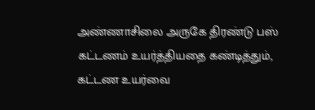அண்ணாசிலை அருகே திரண்டு பஸ் கட்டணம் உயர்த்தியதை கண்டித்தும், கட்டண உயர்வை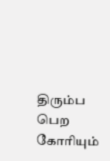திரும்ப பெற கோரியும்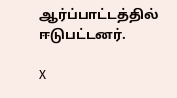ஆர்ப்பாட்டத்தில் ஈடுபட்டனர்.

X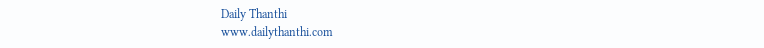Daily Thanthi
www.dailythanthi.com